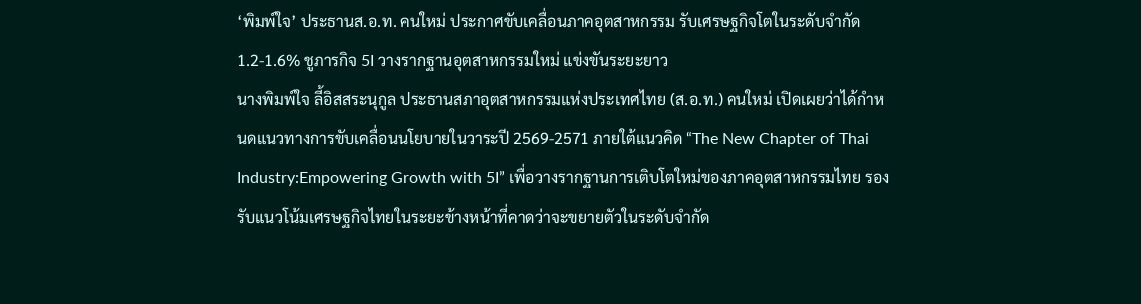‘พิมพ์ใจ’ ประธานส.อ.ท. คนใหม่ ประกาศขับเคลื่อนภาคอุตสาหกรรม รับเศรษฐกิจโตในระดับจำกัด 1.2-1.6% ชูภารกิจ 5I วางรากฐานอุตสาหกรรมใหม่ แข่งขันระยะยาว
นางพิมพ์ใจ ลี้อิสสระนุกูล ประธานสภาอุตสาหกรรมแห่งประเทศไทย (ส.อ.ท.) คนใหม่ เปิดเผยว่าได้กำหนดแนวทางการขับเคลื่อนนโยบายในวาระปี 2569-2571 ภายใต้แนวคิด “The New Chapter of Thai Industry:Empowering Growth with 5I” เพื่อวางรากฐานการเติบโตใหม่ของภาคอุตสาหกรรมไทย รองรับแนวโน้มเศรษฐกิจไทยในระยะข้างหน้าที่คาดว่าจะขยายตัวในระดับจำกัด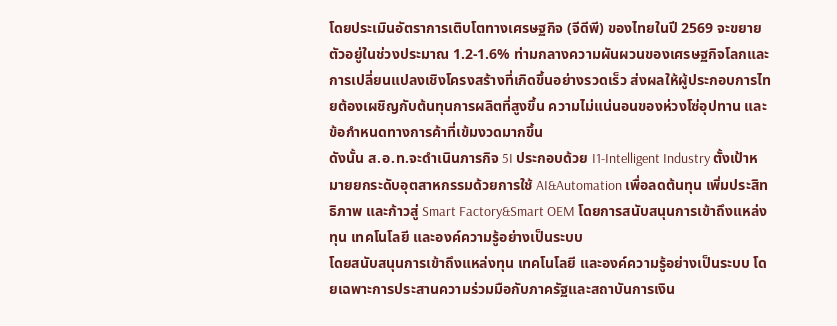โดยประเมินอัตราการเติบโตทางเศรษฐกิจ (จีดีพี) ของไทยในปี 2569 จะขยายตัวอยู่ในช่วงประมาณ 1.2-1.6% ท่ามกลางความผันผวนของเศรษฐกิจโลกและการเปลี่ยนแปลงเชิงโครงสร้างที่เกิดขึ้นอย่างรวดเร็ว ส่งผลให้ผู้ประกอบการไทยต้องเผชิญกับต้นทุนการผลิตที่สูงขึ้น ความไม่แน่นอนของห่วงโซ่อุปทาน และข้อกำหนดทางการค้าที่เข้มงวดมากขึ้น
ดังนั้น ส.อ.ท.จะดำเนินภารกิจ 5I ประกอบด้วย I1-Intelligent Industry ตั้งเป้าหมายยกระดับอุตสาหกรรมด้วยการใช้ AI&Automation เพื่อลดต้นทุน เพิ่มประสิทธิภาพ และก้าวสู่ Smart Factory&Smart OEM โดยการสนับสนุนการเข้าถึงแหล่งทุน เทคโนโลยี และองค์ความรู้อย่างเป็นระบบ
โดยสนับสนุนการเข้าถึงแหล่งทุน เทคโนโลยี และองค์ความรู้อย่างเป็นระบบ โดยเฉพาะการประสานความร่วมมือกับภาครัฐและสถาบันการเงิน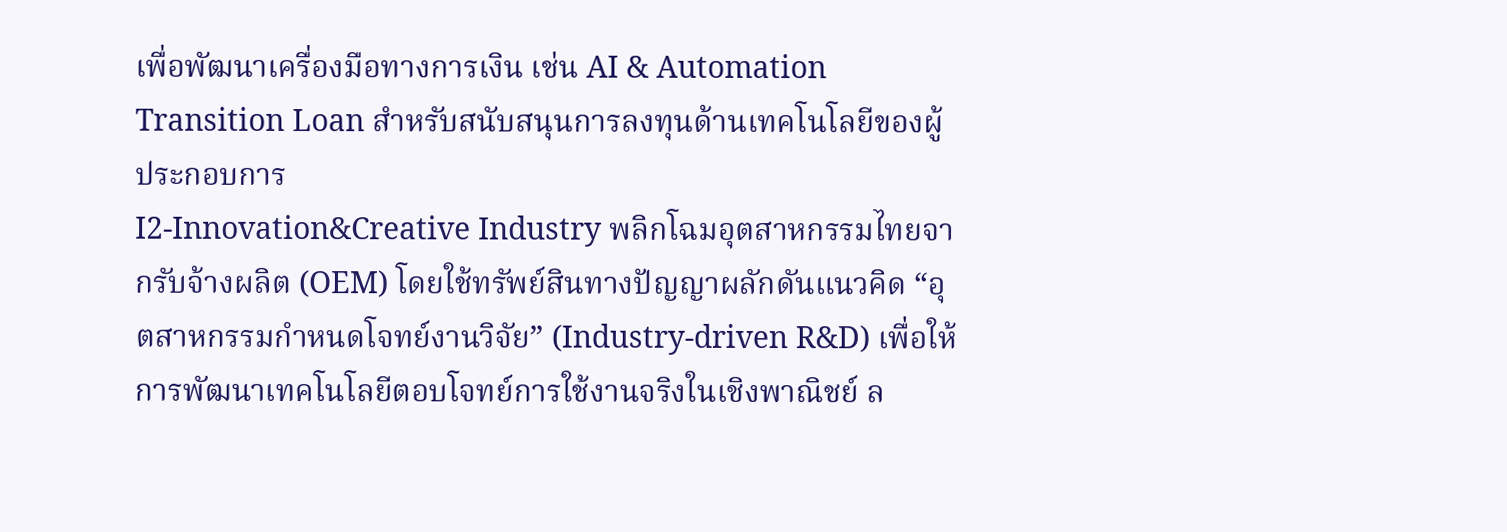เพื่อพัฒนาเครื่องมือทางการเงิน เช่น AI & Automation Transition Loan สำหรับสนับสนุนการลงทุนด้านเทคโนโลยีของผู้ประกอบการ
I2-Innovation&Creative Industry พลิกโฉมอุตสาหกรรมไทยจากรับจ้างผลิต (OEM) โดยใช้ทรัพย์สินทางปัญญาผลักดันแนวคิด “อุตสาหกรรมกำหนดโจทย์งานวิจัย” (Industry-driven R&D) เพื่อให้การพัฒนาเทคโนโลยีตอบโจทย์การใช้งานจริงในเชิงพาณิชย์ ล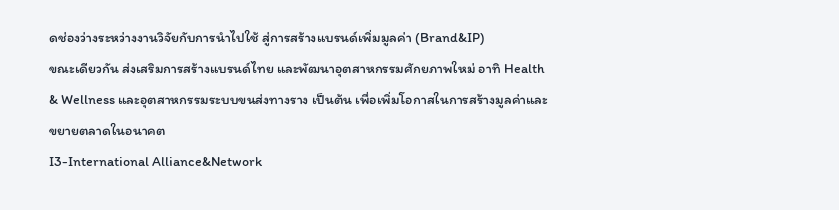ดช่องว่างระหว่างงานวิจัยกับการนำไปใช้ สู่การสร้างแบรนด์เพิ่มมูลค่า (Brand&IP)
ขณะเดียวกัน ส่งเสริมการสร้างแบรนด์ไทย และพัฒนาอุตสาหกรรมศักยภาพใหม่ อาทิ Health & Wellness และอุตสาหกรรมระบบขนส่งทางราง เป็นต้น เพื่อเพิ่มโอกาสในการสร้างมูลค่าและขยายตลาดในอนาคต
I3-International Alliance&Network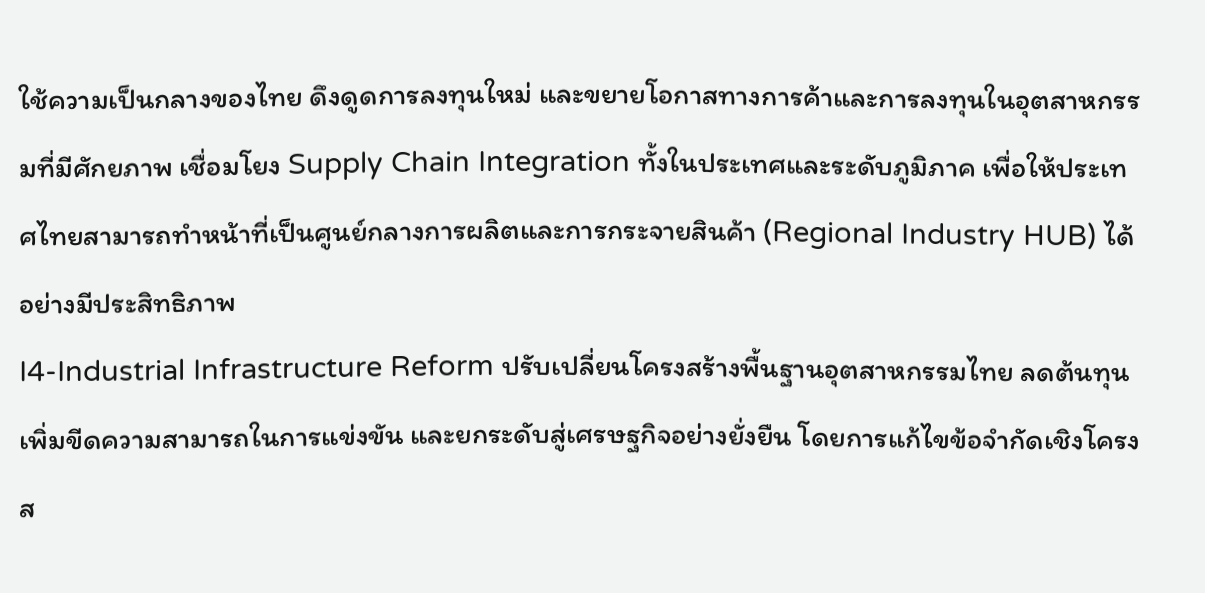ใช้ความเป็นกลางของไทย ดึงดูดการลงทุนใหม่ และขยายโอกาสทางการค้าและการลงทุนในอุตสาหกรรมที่มีศักยภาพ เชื่อมโยง Supply Chain Integration ทั้งในประเทศและระดับภูมิภาค เพื่อให้ประเทศไทยสามารถทำหน้าที่เป็นศูนย์กลางการผลิตและการกระจายสินค้า (Regional Industry HUB) ได้อย่างมีประสิทธิภาพ
I4-Industrial Infrastructure Reform ปรับเปลี่ยนโครงสร้างพื้นฐานอุตสาหกรรมไทย ลดต้นทุน เพิ่มขีดความสามารถในการแข่งขัน และยกระดับสู่เศรษฐกิจอย่างยั่งยืน โดยการแก้ไขข้อจำกัดเชิงโครงส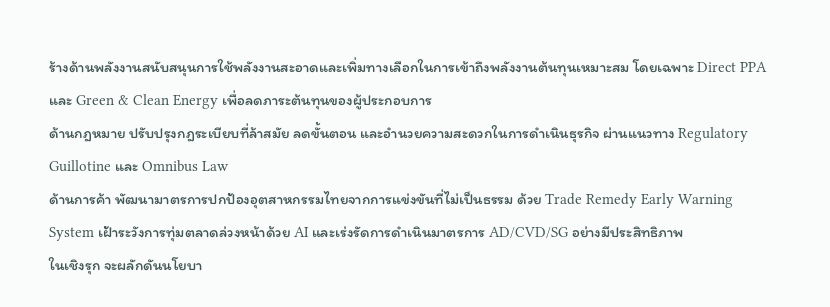ร้างด้านพลังงานสนับสนุนการใช้พลังงานสะอาดและเพิ่มทางเลือกในการเข้าถึงพลังงานต้นทุนเหมาะสม โดยเฉพาะ Direct PPA และ Green & Clean Energy เพื่อลดภาระต้นทุนของผู้ประกอบการ
ด้านกฎหมาย ปรับปรุงกฎระเบียบที่ล้าสมัย ลดขั้นตอน และอำนวยความสะดวกในการดำเนินธุรกิจ ผ่านแนวทาง Regulatory Guillotine และ Omnibus Law
ด้านการค้า พัฒนามาตรการปกป้องอุตสาหกรรมไทยจากการแข่งขันที่ไม่เป็นธรรม ด้วย Trade Remedy Early Warning System เฝ้าระวังการทุ่มตลาดล่วงหน้าด้วย AI และเร่งรัดการดำเนินมาตรการ AD/CVD/SG อย่างมีประสิทธิภาพ
ในเชิงรุก จะผลักดันนโยบา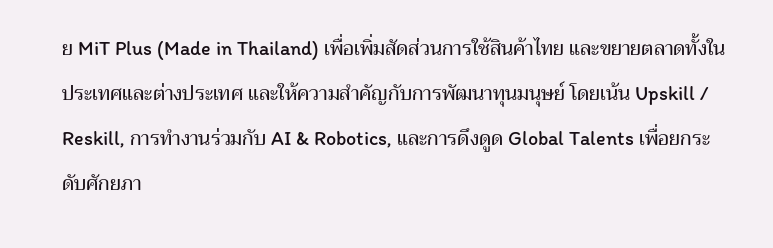ย MiT Plus (Made in Thailand) เพื่อเพิ่มสัดส่วนการใช้สินค้าไทย และขยายตลาดทั้งในประเทศและต่างประเทศ และให้ความสำคัญกับการพัฒนาทุนมนุษย์ โดยเน้น Upskill / Reskill, การทำงานร่วมกับ AI & Robotics, และการดึงดูด Global Talents เพื่อยกระดับศักยภา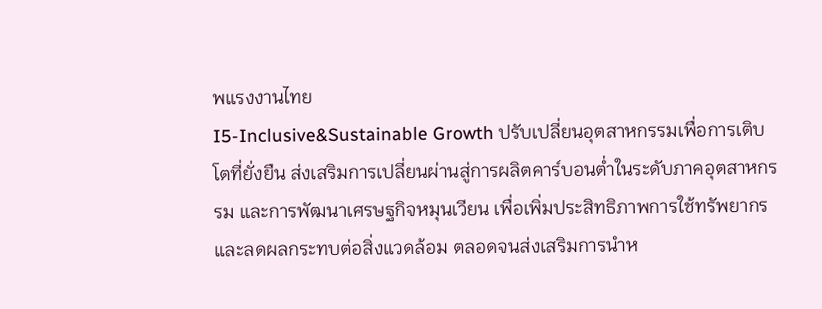พแรงงานไทย
I5-Inclusive&Sustainable Growth ปรับเปลี่ยนอุตสาหกรรมเพื่อการเติบโตที่ยั่งยืน ส่งเสริมการเปลี่ยนผ่านสู่การผลิตคาร์บอนต่ำในระดับภาคอุตสาหกรรม และการพัฒนาเศรษฐกิจหมุนเวียน เพื่อเพิ่มประสิทธิภาพการใช้ทรัพยากรและลดผลกระทบต่อสิ่งแวดล้อม ตลอดจนส่งเสริมการนำห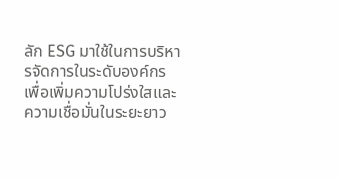ลัก ESG มาใช้ในการบริหารจัดการในระดับองค์กร เพื่อเพิ่มความโปร่งใสและความเชื่อมั่นในระยะยาว